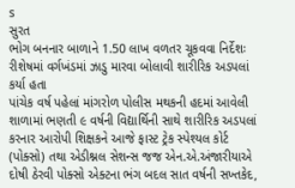s
સુરત
ભોગ બનનાર બાળાને 1.50 લાખ વળતર ચૂકવવા નિર્દેશઃ રીશેષમાં વર્ગખંડમાં ઝાડુ મારવા બોલાવી શારીરિક અડપલાં કર્યા હતા
પાંચેક વર્ષ પહેલાં માંગરોળ પોલીસ મથકની હદમાં આવેલી શાળામાં ભણતી ૯ વર્ષની વિદ્યાર્થિની સાથે શારીરિક અડપલાં કરનાર આરોપી શિક્ષકને આજે ફાસ્ટ ટ્રેક સ્પેશ્યલ કોર્ટ (પોક્સો) તથા એડીશ્નલ સેશન્સ જજ એન.એ.અંજારીયાએ દોષી ઠેરવી પોક્સો એક્ટના ભંગ બદલ સાત વર્ષની સખ્તકેદ,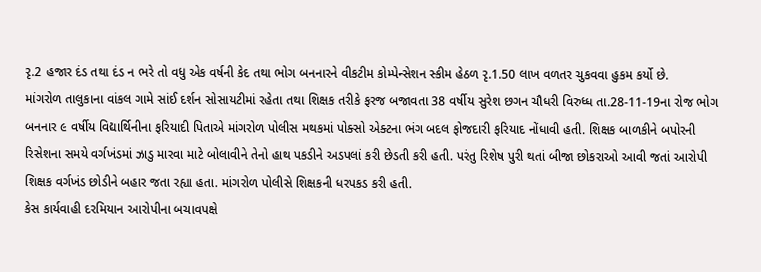રૃ.2 હજાર દંડ તથા દંડ ન ભરે તો વધુ એક વર્ષની કેદ તથા ભોગ બનનારને વીકટીમ કોમ્પેન્સેશન સ્કીમ હેઠળ રૃ.1.50 લાખ વળતર ચુકવવા હુકમ કર્યો છે.
માંગરોળ તાલુકાના વાંકલ ગામે સાંઈ દર્શન સોસાયટીમાં રહેતા તથા શિક્ષક તરીકે ફરજ બજાવતા 38 વર્ષીય સુરેશ છગન ચૌધરી વિરુધ્ધ તા.28-11-19ના રોજ ભોગ બનનાર ૯ વર્ષીય વિદ્યાર્થિનીના ફરિયાદી પિતાએ માંગરોળ પોલીસ મથકમાં પોક્સો એક્ટના ભંગ બદલ ફોજદારી ફરિયાદ નોંધાવી હતી. શિક્ષક બાળકીને બપોરની રિસેશના સમયે વર્ગખંડમાં ઝાડુ મારવા માટે બોલાવીને તેનો હાથ પકડીને અડપલાં કરી છેડતી કરી હતી. પરંતુ રિશેષ પુરી થતાં બીજા છોકરાઓ આવી જતાં આરોપી શિક્ષક વર્ગખંડ છોડીને બહાર જતા રહ્યા હતા. માંગરોળ પોલીસે શિક્ષકની ધરપકડ કરી હતી.
કેસ કાર્યવાહી દરમિયાન આરોપીના બચાવપક્ષે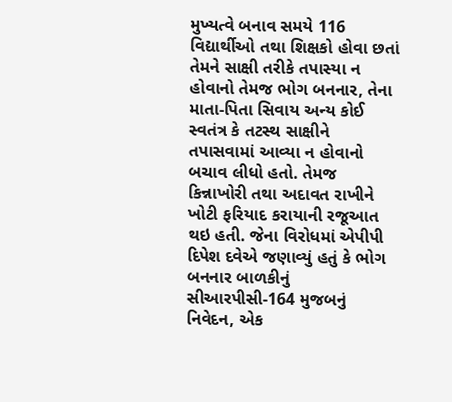મુખ્યત્વે બનાવ સમયે 116 વિદ્યાર્થીઓ તથા શિક્ષકો હોવા છતાં તેમને સાક્ષી તરીકે તપાસ્યા ન હોવાનો તેમજ ભોગ બનનાર, તેના માતા-પિતા સિવાય અન્ય કોઈ સ્વતંત્ર કે તટસ્થ સાક્ષીને તપાસવામાં આવ્યા ન હોવાનો બચાવ લીધો હતો. તેમજ કિન્નાખોરી તથા અદાવત રાખીને ખોટી ફરિયાદ કરાયાની રજૂઆત થઇ હતી. જેના વિરોધમાં એપીપી દિપેશ દવેએ જણાવ્યું હતું કે ભોગ બનનાર બાળકીનું સીઆરપીસી-164 મુજબનું નિવેદન, એક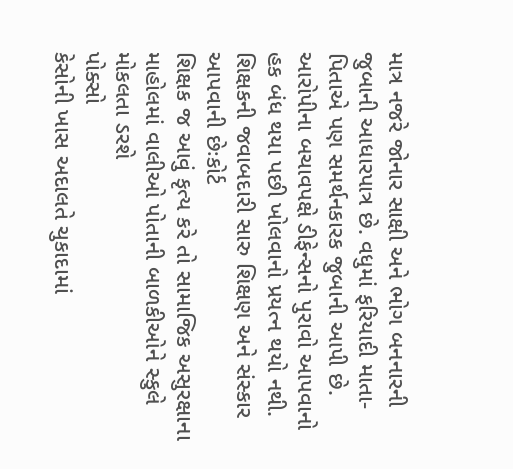માત્ર નજરે જોનાર સાક્ષી અને ભોગ બનનારની જુબાની આધારપાત્ર છે. વધુમાં ફરિયાદી માતા-પિતાએ પણ સમર્થનકારક જુબાની આપી છે. આરોપીના બચાવપક્ષે ડીફેન્સનો પુરાવો આપવાનો હક બંધ થયા પછી ખોલવાનો પ્રયત્ન થયો નથી.
શિક્ષકની જવાબદારી સારુ શિક્ષણ અને સંસ્કાર આપવાની છેઃકોર્ટ
શિક્ષક જ આવું કૃત્ય કરે તો સામાજિક અસુરક્ષાના માહોલમાં વાલીઓ પોતાની બાળકીઓને સ્કુલે મોકલતા ડરશે
પોક્સો
કેસોની ખાસ અદાલતે ચુકાદામાં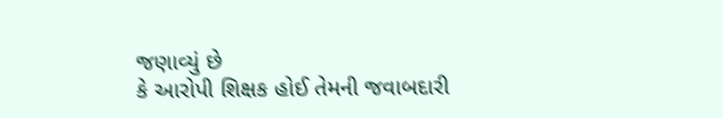જણાવ્યું છે
કે આરોપી શિક્ષક હોઈ તેમની જવાબદારી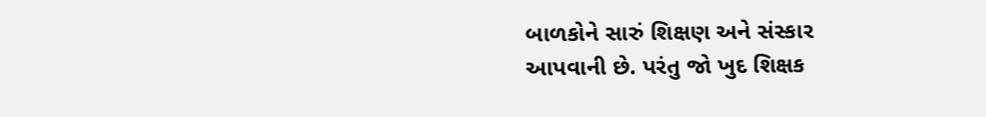બાળકોને સારું શિક્ષણ અને સંસ્કાર
આપવાની છે. પરંતુ જો ખુદ શિક્ષક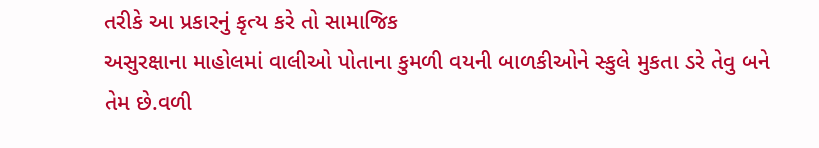તરીકે આ પ્રકારનું કૃત્ય કરે તો સામાજિક
અસુરક્ષાના માહોલમાં વાલીઓ પોતાના કુમળી વયની બાળકીઓને સ્કુલે મુકતા ડરે તેવુ બને
તેમ છે.વળી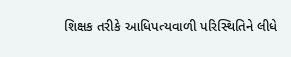શિક્ષક તરીકે આધિપત્યવાળી પરિસ્થિતિને લીધે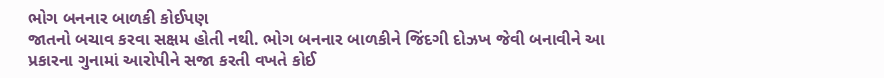ભોગ બનનાર બાળકી કોઈપણ
જાતનો બચાવ કરવા સક્ષમ હોતી નથી. ભોગ બનનાર બાળકીને જિંદગી દોઝખ જેવી બનાવીને આ
પ્રકારના ગુનામાં આરોપીને સજા કરતી વખતે કોઈ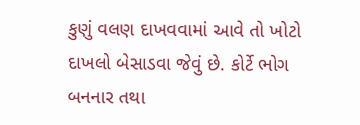કુણું વલણ દાખવવામાં આવે તો ખોટો
દાખલો બેસાડવા જેવું છે. કોર્ટે ભોગ બનનાર તથા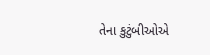તેના કુટુંબીઓએ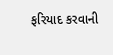ફરિયાદ કરવાની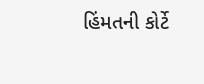હિંમતની કોર્ટે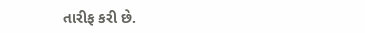તારીફ કરી છે.